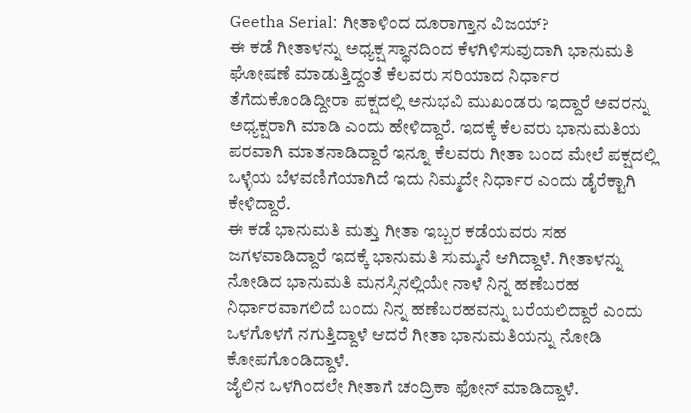Geetha Serial: ಗೀತಾಳಿಂದ ದೂರಾಗ್ತಾನ ವಿಜಯ್?
ಈ ಕಡೆ ಗೀತಾಳನ್ನು ಅಧ್ಯಕ್ಷ ಸ್ಥಾನದಿಂದ ಕೆಳಗಿಳಿಸುವುದಾಗಿ ಭಾನುಮತಿ ಘೋಷಣೆ ಮಾಡುತ್ತಿದ್ದಂತೆ ಕೆಲವರು ಸರಿಯಾದ ನಿರ್ಧಾರ ತೆಗೆದುಕೊಂಡಿದ್ದೀರಾ ಪಕ್ಷದಲ್ಲಿ ಅನುಭವಿ ಮುಖಂಡರು ಇದ್ದಾರೆ ಅವರನ್ನು ಅಧ್ಯಕ್ಷರಾಗಿ ಮಾಡಿ ಎಂದು ಹೇಳಿದ್ದಾರೆ. ಇದಕ್ಕೆ ಕೆಲವರು ಭಾನುಮತಿಯ ಪರವಾಗಿ ಮಾತನಾಡಿದ್ದಾರೆ ಇನ್ನೂ ಕೆಲವರು ಗೀತಾ ಬಂದ ಮೇಲೆ ಪಕ್ಷದಲ್ಲಿ ಒಳ್ಳೆಯ ಬೆಳವಣಿಗೆಯಾಗಿದೆ ಇದು ನಿಮ್ಮದೇ ನಿರ್ಧಾರ ಎಂದು ಡೈರೆಕ್ಟಾಗಿ ಕೇಳಿದ್ದಾರೆ.
ಈ ಕಡೆ ಭಾನುಮತಿ ಮತ್ತು ಗೀತಾ ಇಬ್ಬರ ಕಡೆಯವರು ಸಹ ಜಗಳವಾಡಿದ್ದಾರೆ ಇದಕ್ಕೆ ಭಾನುಮತಿ ಸುಮ್ಮನೆ ಆಗಿದ್ದಾಳೆ. ಗೀತಾಳನ್ನು ನೋಡಿದ ಭಾನುಮತಿ ಮನಸ್ಸಿನಲ್ಲಿಯೇ ನಾಳೆ ನಿನ್ನ ಹಣೆಬರಹ ನಿರ್ಧಾರವಾಗಲಿದೆ ಬಂದು ನಿನ್ನ ಹಣೆಬರಹವನ್ನು ಬರೆಯಲಿದ್ದಾರೆ ಎಂದು ಒಳಗೊಳಗೆ ನಗುತ್ತಿದ್ದಾಳೆ ಆದರೆ ಗೀತಾ ಭಾನುಮತಿಯನ್ನು ನೋಡಿ ಕೋಪಗೊಂಡಿದ್ದಾಳೆ.
ಜೈಲಿನ ಒಳಗಿಂದಲೇ ಗೀತಾಗೆ ಚಂದ್ರಿಕಾ ಫೋನ್ ಮಾಡಿದ್ದಾಳೆ.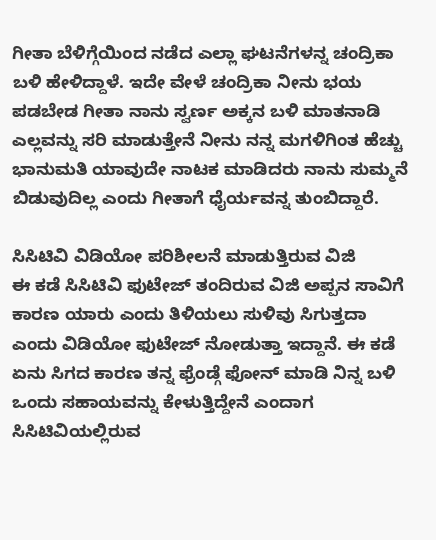ಗೀತಾ ಬೆಳಿಗ್ಗೆಯಿಂದ ನಡೆದ ಎಲ್ಲಾ ಘಟನೆಗಳನ್ನ ಚಂದ್ರಿಕಾ ಬಳಿ ಹೇಳಿದ್ದಾಳೆ. ಇದೇ ವೇಳೆ ಚಂದ್ರಿಕಾ ನೀನು ಭಯ ಪಡಬೇಡ ಗೀತಾ ನಾನು ಸ್ವರ್ಣ ಅಕ್ಕನ ಬಳಿ ಮಾತನಾಡಿ ಎಲ್ಲವನ್ನು ಸರಿ ಮಾಡುತ್ತೇನೆ ನೀನು ನನ್ನ ಮಗಳಿಗಿಂತ ಹೆಚ್ಚು ಭಾನುಮತಿ ಯಾವುದೇ ನಾಟಕ ಮಾಡಿದರು ನಾನು ಸುಮ್ಮನೆ ಬಿಡುವುದಿಲ್ಲ ಎಂದು ಗೀತಾಗೆ ಧೈರ್ಯವನ್ನ ತುಂಬಿದ್ದಾರೆ.

ಸಿಸಿಟಿವಿ ವಿಡಿಯೋ ಪರಿಶೀಲನೆ ಮಾಡುತ್ತಿರುವ ವಿಜಿ
ಈ ಕಡೆ ಸಿಸಿಟಿವಿ ಫುಟೇಜ್ ತಂದಿರುವ ವಿಜಿ ಅಪ್ಪನ ಸಾವಿಗೆ ಕಾರಣ ಯಾರು ಎಂದು ತಿಳಿಯಲು ಸುಳಿವು ಸಿಗುತ್ತದಾ ಎಂದು ವಿಡಿಯೋ ಫುಟೇಜ್ ನೋಡುತ್ತಾ ಇದ್ದಾನೆ. ಈ ಕಡೆ ಏನು ಸಿಗದ ಕಾರಣ ತನ್ನ ಫ್ರೆಂಡ್ಗೆ ಫೋನ್ ಮಾಡಿ ನಿನ್ನ ಬಳಿ ಒಂದು ಸಹಾಯವನ್ನು ಕೇಳುತ್ತಿದ್ದೇನೆ ಎಂದಾಗ ಸಿಸಿಟಿವಿಯಲ್ಲಿರುವ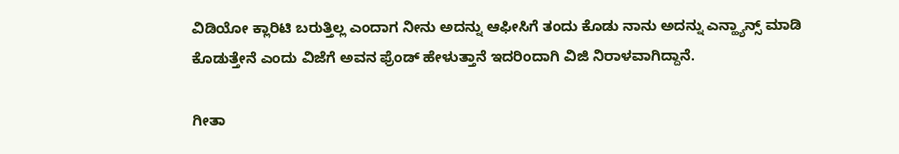ವಿಡಿಯೋ ಕ್ಲಾರಿಟಿ ಬರುತ್ತಿಲ್ಲ ಎಂದಾಗ ನೀನು ಅದನ್ನು ಆಫೀಸಿಗೆ ತಂದು ಕೊಡು ನಾನು ಅದನ್ನು ಎನ್ಹ್ಯಾನ್ಸ್ ಮಾಡಿ ಕೊಡುತ್ತೇನೆ ಎಂದು ವಿಜೆಗೆ ಅವನ ಫ್ರೆಂಡ್ ಹೇಳುತ್ತಾನೆ ಇದರಿಂದಾಗಿ ವಿಜಿ ನಿರಾಳವಾಗಿದ್ದಾನೆ.

ಗೀತಾ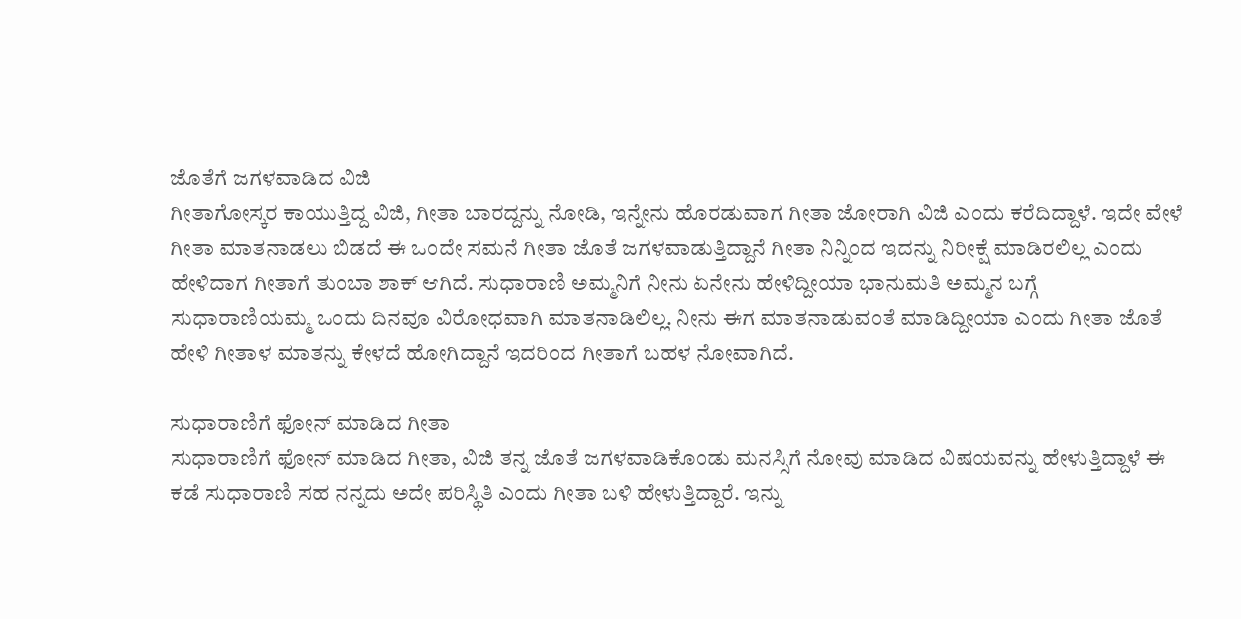ಜೊತೆಗೆ ಜಗಳವಾಡಿದ ವಿಜಿ
ಗೀತಾಗೋಸ್ಕರ ಕಾಯುತ್ತಿದ್ದ ವಿಜಿ, ಗೀತಾ ಬಾರದ್ದನ್ನು ನೋಡಿ, ಇನ್ನೇನು ಹೊರಡುವಾಗ ಗೀತಾ ಜೋರಾಗಿ ವಿಜಿ ಎಂದು ಕರೆದಿದ್ದಾಳೆ. ಇದೇ ವೇಳೆ ಗೀತಾ ಮಾತನಾಡಲು ಬಿಡದೆ ಈ ಒಂದೇ ಸಮನೆ ಗೀತಾ ಜೊತೆ ಜಗಳವಾಡುತ್ತಿದ್ದಾನೆ ಗೀತಾ ನಿನ್ನಿಂದ ಇದನ್ನು ನಿರೀಕ್ಷೆ ಮಾಡಿರಲಿಲ್ಲ ಎಂದು ಹೇಳಿದಾಗ ಗೀತಾಗೆ ತುಂಬಾ ಶಾಕ್ ಆಗಿದೆ. ಸುಧಾರಾಣಿ ಅಮ್ಮನಿಗೆ ನೀನು ಏನೇನು ಹೇಳಿದ್ದೀಯಾ ಭಾನುಮತಿ ಅಮ್ಮನ ಬಗ್ಗೆ ಸುಧಾರಾಣಿಯಮ್ಮ ಒಂದು ದಿನವೂ ವಿರೋಧವಾಗಿ ಮಾತನಾಡಿಲಿಲ್ಲ. ನೀನು ಈಗ ಮಾತನಾಡುವಂತೆ ಮಾಡಿದ್ದೀಯಾ ಎಂದು ಗೀತಾ ಜೊತೆ ಹೇಳಿ ಗೀತಾಳ ಮಾತನ್ನು ಕೇಳದೆ ಹೋಗಿದ್ದಾನೆ ಇದರಿಂದ ಗೀತಾಗೆ ಬಹಳ ನೋವಾಗಿದೆ.

ಸುಧಾರಾಣಿಗೆ ಫೋನ್ ಮಾಡಿದ ಗೀತಾ
ಸುಧಾರಾಣಿಗೆ ಫೋನ್ ಮಾಡಿದ ಗೀತಾ, ವಿಜಿ ತನ್ನ ಜೊತೆ ಜಗಳವಾಡಿಕೊಂಡು ಮನಸ್ಸಿಗೆ ನೋವು ಮಾಡಿದ ವಿಷಯವನ್ನು ಹೇಳುತ್ತಿದ್ದಾಳೆ ಈ ಕಡೆ ಸುಧಾರಾಣಿ ಸಹ ನನ್ನದು ಅದೇ ಪರಿಸ್ಥಿತಿ ಎಂದು ಗೀತಾ ಬಳಿ ಹೇಳುತ್ತಿದ್ದಾರೆ. ಇನ್ನು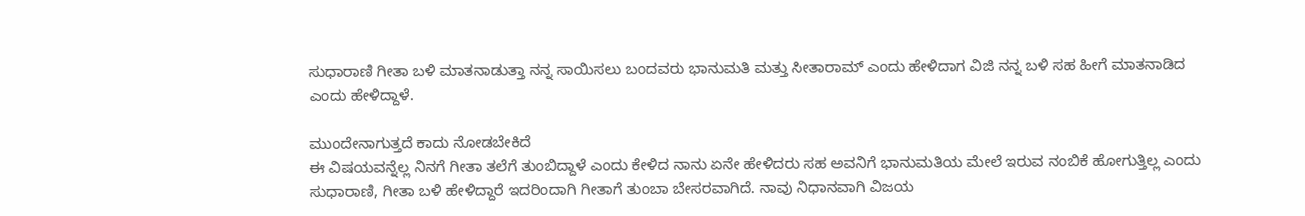ಸುಧಾರಾಣಿ ಗೀತಾ ಬಳಿ ಮಾತನಾಡುತ್ತಾ ನನ್ನ ಸಾಯಿಸಲು ಬಂದವರು ಭಾನುಮತಿ ಮತ್ತು ಸೀತಾರಾಮ್ ಎಂದು ಹೇಳಿದಾಗ ವಿಜಿ ನನ್ನ ಬಳಿ ಸಹ ಹೀಗೆ ಮಾತನಾಡಿದ ಎಂದು ಹೇಳಿದ್ದಾಳೆ.

ಮುಂದೇನಾಗುತ್ತದೆ ಕಾದು ನೋಡಬೇಕಿದೆ
ಈ ವಿಷಯವನ್ನೆಲ್ಲ ನಿನಗೆ ಗೀತಾ ತಲೆಗೆ ತುಂಬಿದ್ದಾಳೆ ಎಂದು ಕೇಳಿದ ನಾನು ಏನೇ ಹೇಳಿದರು ಸಹ ಅವನಿಗೆ ಭಾನುಮತಿಯ ಮೇಲೆ ಇರುವ ನಂಬಿಕೆ ಹೋಗುತ್ತಿಲ್ಲ ಎಂದು ಸುಧಾರಾಣಿ, ಗೀತಾ ಬಳಿ ಹೇಳಿದ್ದಾರೆ ಇದರಿಂದಾಗಿ ಗೀತಾಗೆ ತುಂಬಾ ಬೇಸರವಾಗಿದೆ. ನಾವು ನಿಧಾನವಾಗಿ ವಿಜಯ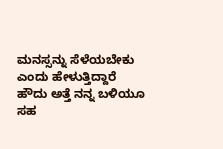ಮನಸ್ಸನ್ನು ಸೆಳೆಯಬೇಕು ಎಂದು ಹೇಳುತ್ತಿದ್ದಾರೆ ಹೌದು ಅತ್ತೆ ನನ್ನ ಬಳಿಯೂ ಸಹ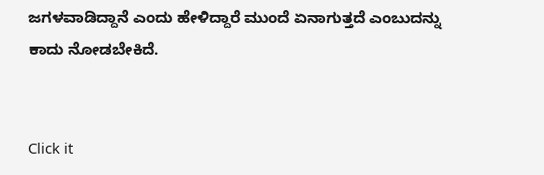ಜಗಳವಾಡಿದ್ದಾನೆ ಎಂದು ಹೇಳಿದ್ದಾರೆ ಮುಂದೆ ಏನಾಗುತ್ತದೆ ಎಂಬುದನ್ನು ಕಾದು ನೋಡಬೇಕಿದೆ.


Click it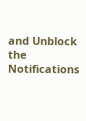and Unblock the Notifications